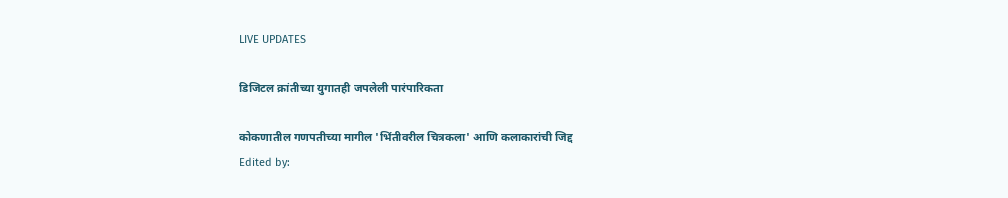LIVE UPDATES

डिजिटल क्रांतीच्या युगातही जपलेली पारंपारिकता

कोकणातील गणपतीच्या मागील 'भिंतीवरील चित्रकला' आणि कलाकारांची जिद्द
Edited by: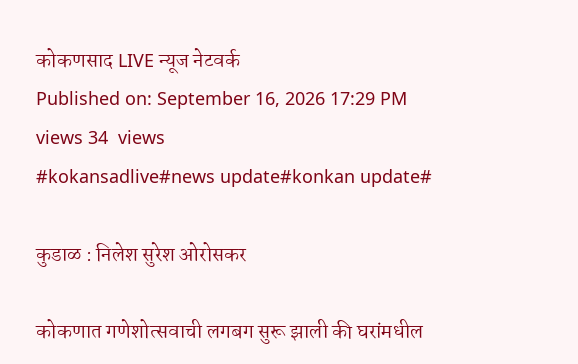कोकणसाद LIVE न्यूज नेटवर्क
Published on: September 16, 2026 17:29 PM
views 34  views
#kokansadlive#news update#konkan update#

कुडाळ : निलेश सुरेश ओरोसकर

कोकणात गणेशोत्सवाची लगबग सुरू झाली की घरांमधील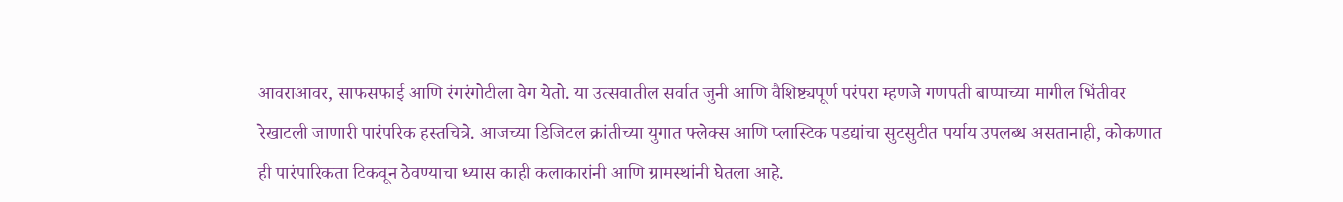आवराआवर, साफसफाई आणि रंगरंगोटीला वेग येतो. या उत्सवातील सर्वात जुनी आणि वैशिष्ट्यपूर्ण परंपरा म्हणजे गणपती बाप्पाच्या मागील भिंतीवर रेखाटली जाणारी पारंपरिक हस्तचित्रे. आजच्या डिजिटल क्रांतीच्या युगात फ्लेक्स आणि प्लास्टिक पडद्यांचा सुटसुटीत पर्याय उपलब्ध असतानाही, कोकणात ही पारंपारिकता टिकवून ठेवण्याचा ध्यास काही कलाकारांनी आणि ग्रामस्थांनी घेतला आहे.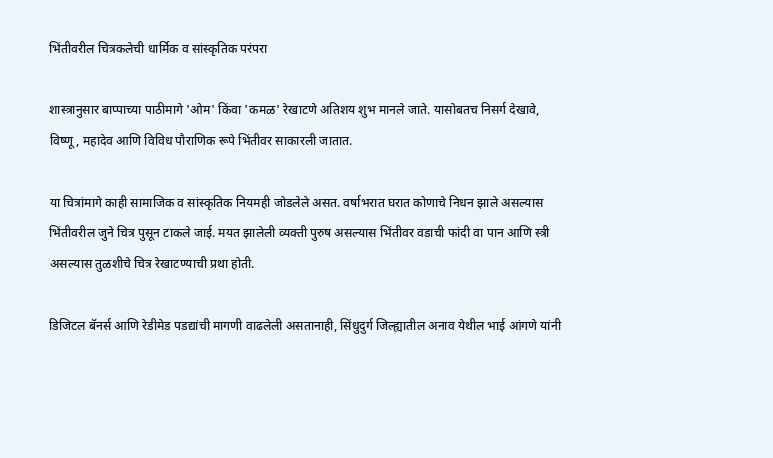भिंतीवरील चित्रकलेची धार्मिक व सांस्कृतिक परंपरा

शास्त्रानुसार बाप्पाच्या पाठीमागे 'ओम' किंवा 'कमळ' रेखाटणे अतिशय शुभ मानले जाते. यासोबतच निसर्ग देखावे, विष्णू, महादेव आणि विविध पौराणिक रूपे भिंतीवर साकारली जातात.

या चित्रांमागे काही सामाजिक व सांस्कृतिक नियमही जोडलेले असत. वर्षाभरात घरात कोणाचे निधन झाले असल्यास भिंतीवरील जुने चित्र पुसून टाकले जाई. मयत झालेली व्यक्ती पुरुष असल्यास भिंतीवर वडाची फांदी वा पान आणि स्त्री असल्यास तुळशीचे चित्र रेखाटण्याची प्रथा होती.

डिजिटल बॅनर्स आणि रेडीमेड पडद्यांची मागणी वाढलेली असतानाही, सिंधुदुर्ग जिल्ह्यातील अनाव येथील भाई आंगणे यांनी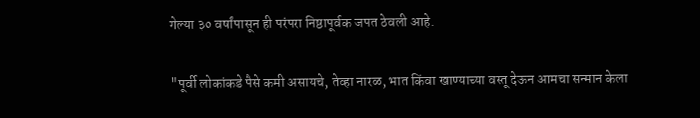गेल्या ३० वर्षांपासून ही परंपरा निष्ठापूर्वक जपत ठेवली आहे.

"पूर्वी लोकांकडे पैसे कमी असायचे, तेव्हा नारळ, भात किंवा खाण्याच्या वस्तू देऊन आमचा सन्मान केला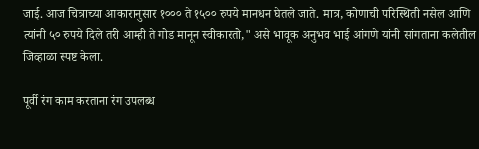जाई. आज चित्राच्या आकारानुसार १००० ते १५०० रुपये मानधन घेतले जाते. मात्र, कोणाची परिस्थिती नसेल आणि त्यांनी ५० रुपये दिले तरी आम्ही ते गोड मानून स्वीकारतो," असे भावूक अनुभव भाई आंगणे यांनी सांगताना कलेतील जिव्हाळा स्पष्ट केला.

पूर्वी रंग काम करताना रंग उपलब्ध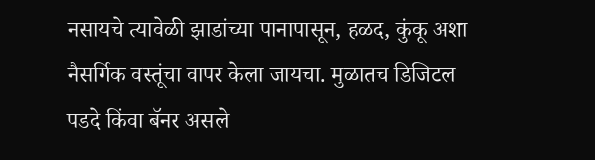नसायचे त्यावेळी झाडांच्या पानापासून, हळद, कुंकू अशा नैसर्गिक वस्तूंचा वापर केला जायचा. मुळातच डिजिटल पडदे किंवा बॅनर असले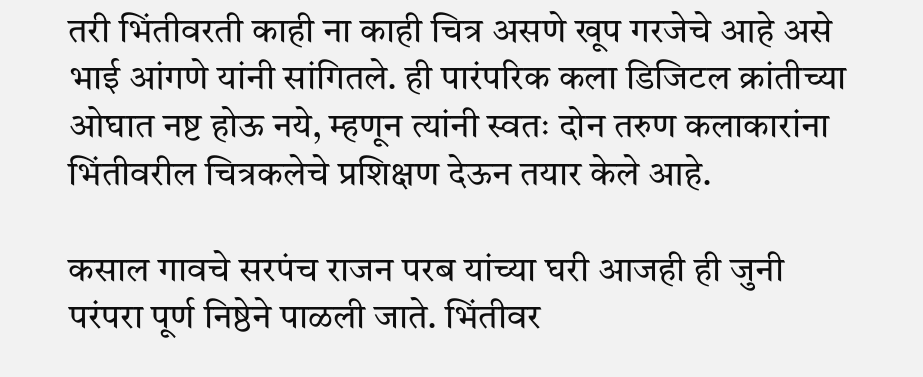तरी भिंतीवरती काही ना काही चित्र असणे खूप गरजेचे आहे असे भाई आंगणे यांनी सांगितले. ही पारंपरिक कला डिजिटल क्रांतीच्या ओघात नष्ट होऊ नये, म्हणून त्यांनी स्वतः दोन तरुण कलाकारांना भिंतीवरील चित्रकलेचे प्रशिक्षण देऊन तयार केले आहे.

कसाल गावचे सरपंच राजन परब यांच्या घरी आजही ही जुनी परंपरा पूर्ण निष्ठेने पाळली जाते. भिंतीवर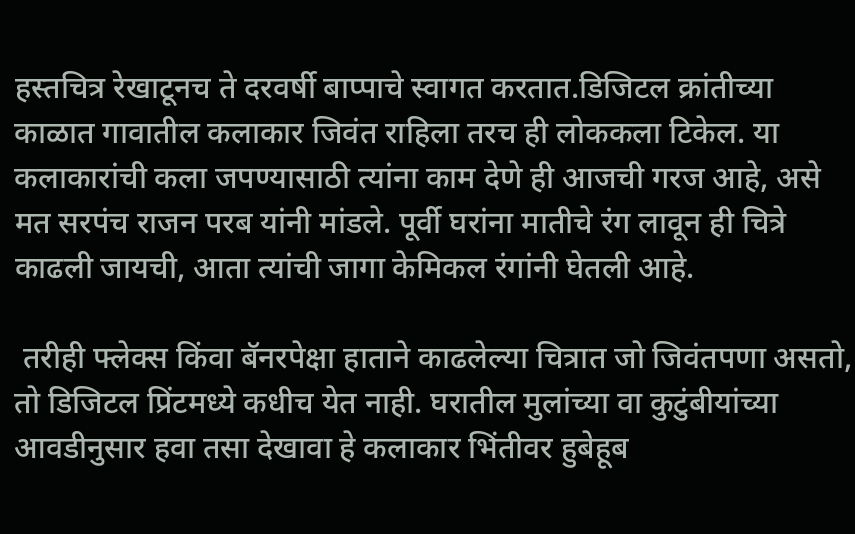हस्तचित्र रेखाटूनच ते दरवर्षी बाप्पाचे स्वागत करतात.डिजिटल क्रांतीच्या काळात गावातील कलाकार जिवंत राहिला तरच ही लोककला टिकेल. या कलाकारांची कला जपण्यासाठी त्यांना काम देणे ही आजची गरज आहे, असे मत सरपंच राजन परब यांनी मांडले. पूर्वी घरांना मातीचे रंग लावून ही चित्रे काढली जायची, आता त्यांची जागा केमिकल रंगांनी घेतली आहे.

 तरीही फ्लेक्स किंवा बॅनरपेक्षा हाताने काढलेल्या चित्रात जो जिवंतपणा असतो, तो डिजिटल प्रिंटमध्ये कधीच येत नाही. घरातील मुलांच्या वा कुटुंबीयांच्या आवडीनुसार हवा तसा देखावा हे कलाकार भिंतीवर हुबेहूब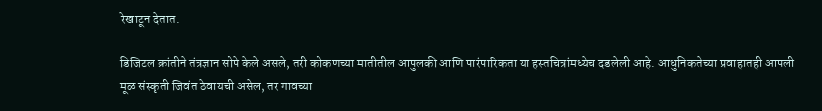रेखाटून देतात.

डिजिटल क्रांतीने तंत्रज्ञान सोपे केले असले, तरी कोकणच्या मातीतील आपुलकी आणि पारंपारिकता या हस्तचित्रांमध्येच दडलेली आहे. आधुनिकतेच्या प्रवाहातही आपली मूळ संस्कृती जिवंत ठेवायची असेल, तर गावच्या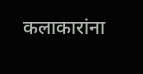कलाकारांना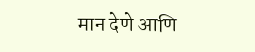मान देणे आणि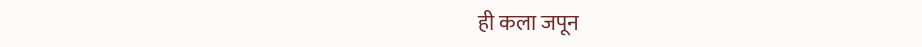ही कला जपून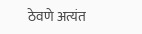ठेवणे अत्यंत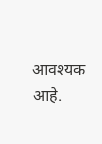आवश्यक आहे.